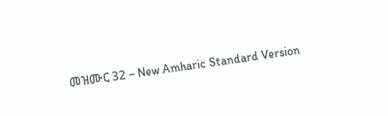መዝሙር 32 – New Amharic Standard Version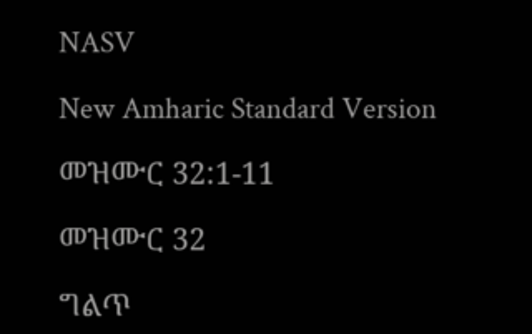NASV

New Amharic Standard Version

መዝሙር 32:1-11

መዝሙር 32

ግልጥ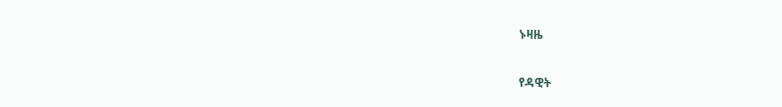ኑዛዜ

የዳዊት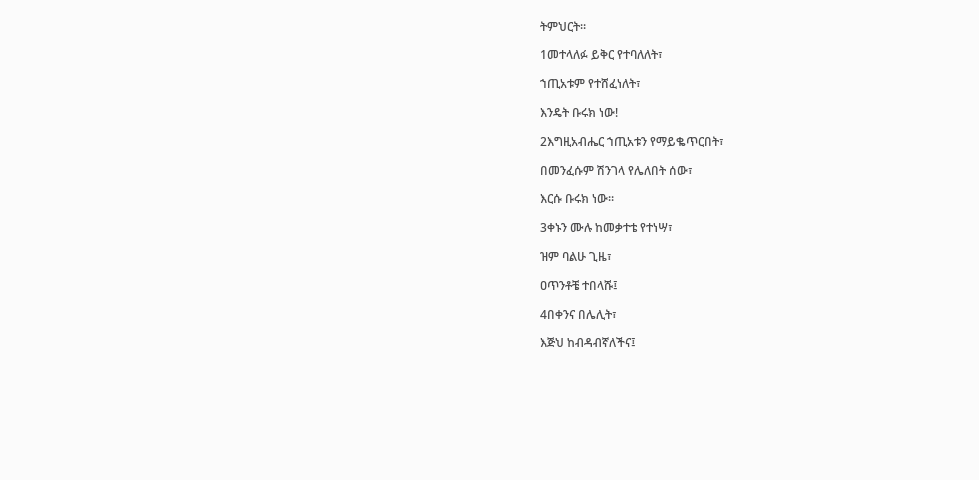ትምህርት።

1መተላለፉ ይቅር የተባለለት፣

ኀጢአቱም የተሸፈነለት፣

እንዴት ቡሩክ ነው!

2እግዚአብሔር ኀጢአቱን የማይቈጥርበት፣

በመንፈሱም ሽንገላ የሌለበት ሰው፣

እርሱ ቡሩክ ነው።

3ቀኑን ሙሉ ከመቃተቴ የተነሣ፣

ዝም ባልሁ ጊዜ፣

ዐጥንቶቼ ተበላሹ፤

4በቀንና በሌሊት፣

እጅህ ከብዳብኛለችና፤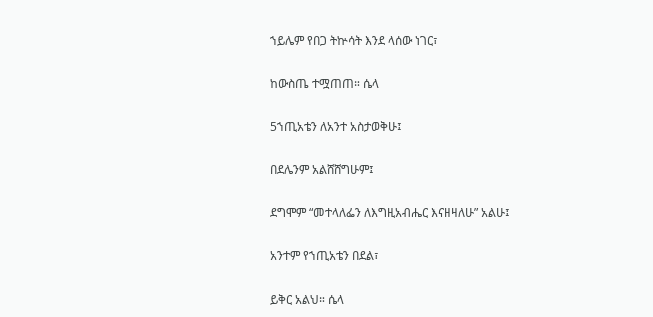ኀይሌም የበጋ ትኵሳት እንደ ላሰው ነገር፣

ከውስጤ ተሟጠጠ። ሴላ

5ኀጢአቴን ለአንተ አስታወቅሁ፤

በደሌንም አልሸሸግሁም፤

ደግሞም “መተላለፌን ለእግዚአብሔር እናዘዛለሁ” አልሁ፤

አንተም የኀጢአቴን በደል፣

ይቅር አልህ። ሴላ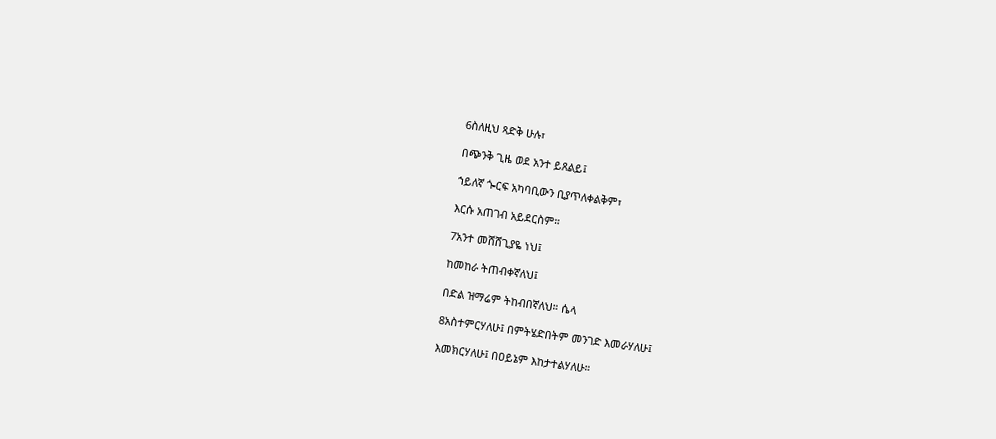6ስለዚህ ጻድቅ ሁሉ፣

በጭንቅ ጊዜ ወደ አንተ ይጸልይ፤

ኀይለኛ ጐርፍ አካባቢውን ቢያጥለቀልቅም፣

እርሱ አጠገብ አይደርስም።

7አንተ መሸሸጊያዬ ነህ፤

ከመከራ ትጠብቀኛለህ፤

በድል ዝማሬም ትከብበኛለህ። ሴላ

8አስተምርሃለሁ፤ በምትሄድበትም መንገድ እመራሃለሁ፤

እመክርሃለሁ፤ በዐይኔም እከታተልሃለሁ።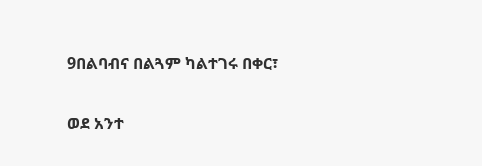9በልባብና በልጓም ካልተገሩ በቀር፣

ወደ አንተ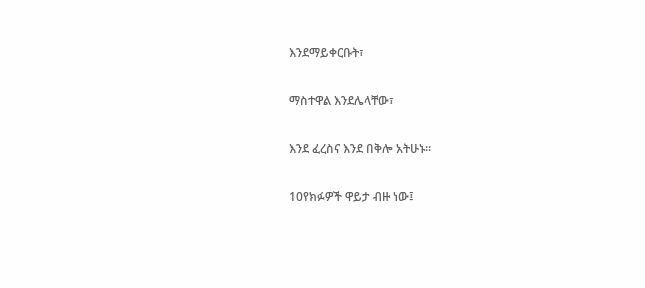እንደማይቀርቡት፣

ማስተዋል እንደሌላቸው፣

እንደ ፈረስና እንደ በቅሎ አትሁኑ።

10የክፉዎች ዋይታ ብዙ ነው፤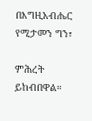በእግዚአብሔር የሚታመን ግን፣

ምሕረት ይከብበዋል።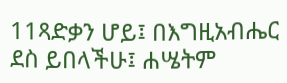11ጻድቃን ሆይ፤ በእግዚአብሔር ደስ ይበላችሁ፤ ሐሤትም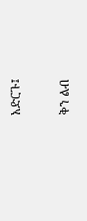አድርጉ፤

ቅን ልብ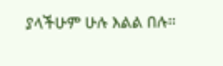ያላችሁም ሁሉ እልል በሉ።